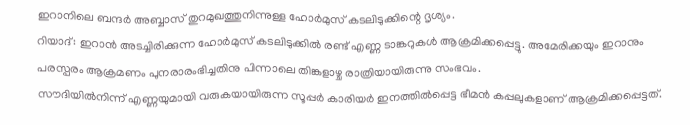ഇറാനിലെ ബന്ദർ അബ്ബാസ് തുറമുഖത്തുനിന്നുള്ള ഹോർമുസ് കടലിടുക്കിന്റെ ദൃശ്യം.
റിയാദ്: ഇറാൻ അടച്ചിരിക്കുന്ന ഹോർമുസ് കടലിടുക്കിൽ രണ്ട് എണ്ണ ടാങ്കറുകൾ ആക്രമിക്കപ്പെട്ടു. അമേരിക്കയും ഇറാനും പരസ്പരം ആക്രമണം പുനരാരംഭിച്ചതിനു പിന്നാലെ തിങ്കളാഴ്ച രാത്രിയായിരുന്നു സംഭവം.
സൗദിയിൽനിന്ന് എണ്ണയുമായി വരുകയായിരുന്ന സൂപ്പർ കാരിയർ ഇനത്തിൽപ്പെട്ട ഭീമൻ കപ്പലുകളാണ് ആക്രമിക്കപ്പെട്ടത്.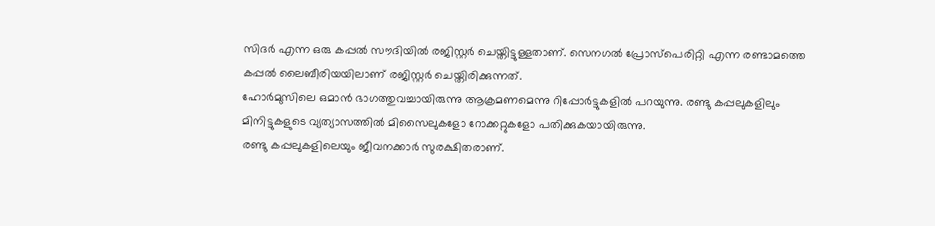സിദർ എന്ന ഒരു കപ്പൽ സൗദിയിൽ രജിസ്റ്റർ ചെയ്തിട്ടുള്ളതാണ്. സെനഗൽ പ്രോസ്പെരിറ്റി എന്ന രണ്ടാമത്തെ കപ്പൽ ലൈബീരിയയിലാണ് രജിസ്റ്റർ ചെയ്തിരിക്കുന്നത്.
ഹോർമുസിലെ ഒമാൻ ഭാഗത്തുവച്ചായിരുന്നു ആക്രമണമെന്നു റിപ്പോർട്ടുകളിൽ പറയുന്നു. രണ്ടു കപ്പലുകളിലും മിനിട്ടുകളുടെ വ്യത്യാസത്തിൽ മിസൈലുകളോ റോക്കറ്റുകളോ പതിക്കുകയായിരുന്നു.
രണ്ടു കപ്പലുകളിലെയും ജീവനക്കാർ സുരക്ഷിതരാണ്.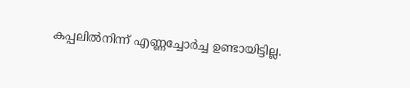കപ്പലിൽനിന്ന് എണ്ണച്ചോർച്ച ഉണ്ടായിട്ടില്ല.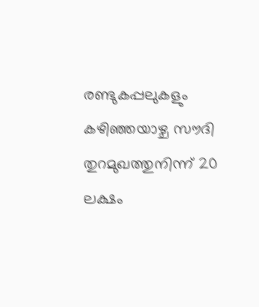രണ്ടുകപ്പലുകളും കഴിഞ്ഞയാഴ്ച സൗദി തുറമുഖത്തുനിന്ന് 20 ലക്ഷം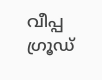വീപ്പ ഗ്രൂഡ്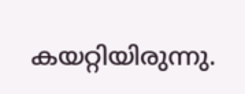കയറ്റിയിരുന്നു.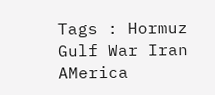Tags : Hormuz Gulf War Iran AMerica